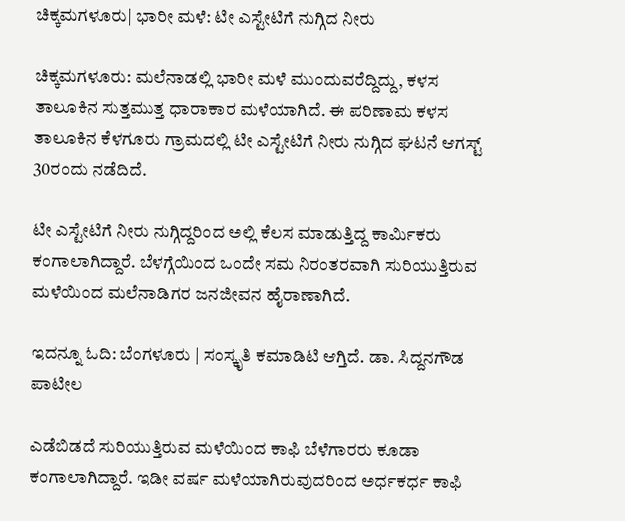ಚಿಕ್ಕಮಗಳೂರು| ಭಾರೀ ಮಳೆ: ಟೀ ಎಸ್ಟೇಟಿಗೆ ನುಗ್ಗಿದ ನೀರು

ಚಿಕ್ಕಮಗಳೂರು: ಮಲೆನಾಡಲ್ಲಿ ಭಾರೀ ಮಳೆ ಮುಂದುವರೆದ್ದಿದ್ದು, ಕಳಸ ತಾಲೂಕಿನ ಸುತ್ತಮುತ್ತ ಧಾರಾಕಾರ ಮಳೆಯಾಗಿದೆ. ಈ ಪರಿಣಾಮ ಕಳಸ ತಾಲೂಕಿನ ಕೆಳಗೂರು ಗ್ರಾಮದಲ್ಲಿ ಟೀ ಎಸ್ಟೇಟಿಗೆ ನೀರು ನುಗ್ಗಿದ ಘಟನೆ ಆಗಸ್ಟ್‌ 30ರಂದು ನಡೆದಿದೆ.

ಟೀ ಎಸ್ಟೇಟಿಗೆ ನೀರು ನುಗ್ಗಿದ್ದರಿಂದ ಅಲ್ಲಿ ಕೆಲಸ ಮಾಡುತ್ತಿದ್ದ ಕಾರ್ಮಿಕರು ಕಂಗಾಲಾಗಿದ್ದಾರೆ. ಬೆಳಗ್ಗೆಯಿಂದ ಒಂದೇ ಸಮ ನಿರಂತರವಾಗಿ ಸುರಿಯುತ್ತಿರುವ ಮಳೆಯಿಂದ ಮಲೆನಾಡಿಗರ ಜನಜೀವನ ಹೈರಾಣಾಗಿದೆ.

ಇದನ್ನೂ ಓದಿ: ಬೆಂಗಳೂರು | ಸಂಸ್ಕೃತಿ ಕಮಾಡಿಟಿ ಆಗ್ತಿದೆ. ಡಾ. ಸಿದ್ದನಗೌಡ ಪಾಟೀಲ

ಎಡೆಬಿಡದೆ ಸುರಿಯುತ್ತಿರುವ ಮಳೆಯಿಂದ ಕಾಫಿ ಬೆಳೆಗಾರರು ಕೂಡಾ ಕಂಗಾಲಾಗಿದ್ದಾರೆ. ಇಡೀ ವರ್ಷ ಮಳೆಯಾಗಿರುವುದರಿಂದ ಅರ್ಧಕರ್ಧ ಕಾಫಿ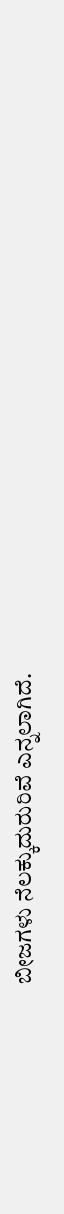ಬೀಜಗಳು ನೆಲಕ್ಕುದುರುರಿವೆ ಎನ್ನಲಾಗಿದೆ.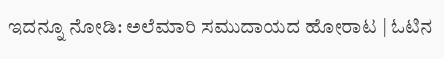ಇದನ್ನೂ ನೋಡಿ: ಅಲೆಮಾರಿ ಸಮುದಾಯದ ಹೋರಾಟ | ಓಟಿನ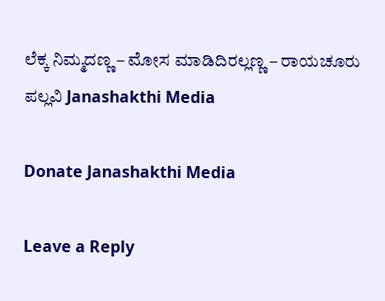ಲೆಕ್ಕ ನಿಮ್ಮದಣ್ಣ – ಮೋಸ ಮಾಡಿದಿರಲ್ಲಣ್ಣ – ರಾಯಚೂರು ಪಲ್ಲವಿ Janashakthi Media

Donate Janashakthi Media

Leave a Reply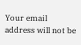Your email address will not be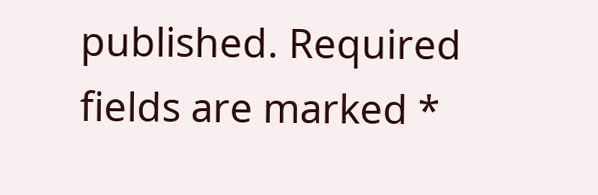published. Required fields are marked *